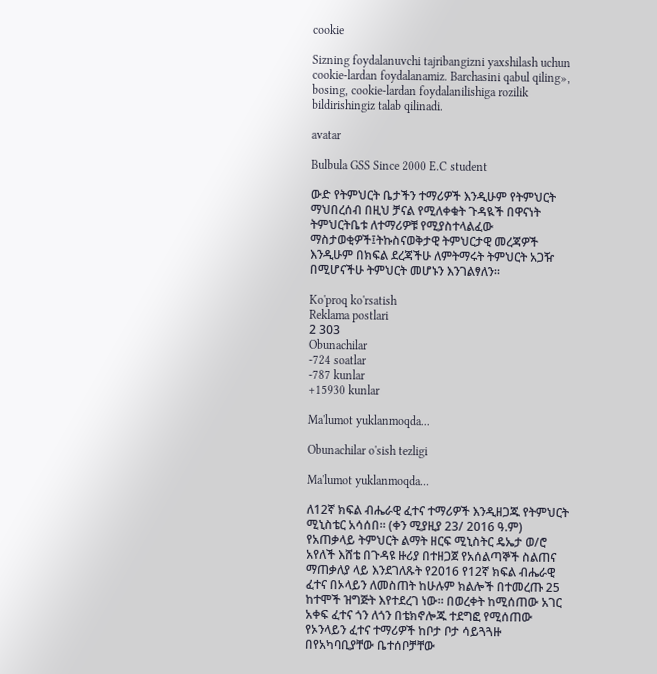cookie

Sizning foydalanuvchi tajribangizni yaxshilash uchun cookie-lardan foydalanamiz. Barchasini qabul qiling», bosing, cookie-lardan foydalanilishiga rozilik bildirishingiz talab qilinadi.

avatar

Bulbula GSS Since 2000 E.C student

ውድ የትምህርት ቤታችን ተማሪዎች እንዲሁም የትምህርት ማህበረሰብ በዚህ ቻናል የሚለቀቁት ጉዳዪች በዋናነት ትምህርትቤቱ ለተማሪዎቹ የሚያስተላልፈው ማስታወቂዎች፤ትኩስናወቅታዊ ትምህርታዊ መረጃዎች እንዲሁም በክፍል ደረጃችሁ ለምትማሩት ትምህርት አጋዥ በሚሆናችሁ ትምህርት መሆኑን እንገልፃለን።

Ko'proq ko'rsatish
Reklama postlari
2 303
Obunachilar
-724 soatlar
-787 kunlar
+15930 kunlar

Ma'lumot yuklanmoqda...

Obunachilar o'sish tezligi

Ma'lumot yuklanmoqda...

ለ12ኛ ክፍል ብሔራዊ ፈተና ተማሪዎች እንዲዘጋጁ የትምህርት ሚኒስቴር አሳሰበ። (ቀን ሚያዚያ 23/ 2016 ዓ.ም) የአጠቃላይ ትምህርት ልማት ዘርፍ ሚኒስትር ዴኤታ ወ/ሮ አየለች እሸቴ በጉዳዩ ዙሪያ በተዘጋጀ የአሰልጣኞች ስልጠና ማጠቃለያ ላይ እንደገለጹት የ2016 የ12ኛ ክፍል ብሔራዊ ፈተና በኦላይን ለመስጠት ከሁሉም ክልሎች በተመረጡ 25 ከተሞች ዝግጅት እየተደረገ ነው። በወረቀት ከሚሰጠው አገር አቀፍ ፈተና ጎን ለጎን በቴክኖሎጁ ተደግፎ የሚሰጠው የኦንላይን ፈተና ተማሪዎች ከቦታ ቦታ ሳይጓጓዙ በየአካባቢያቸው ቤተሰቦቻቸው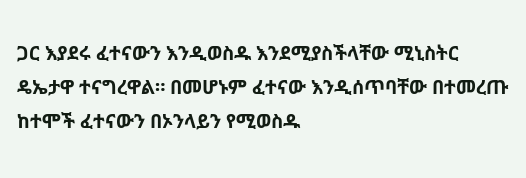ጋር እያደሩ ፈተናውን እንዲወስዱ እንደሚያስችላቸው ሚኒስትር ዴኤታዋ ተናግረዋል። በመሆኑም ፈተናው እንዲሰጥባቸው በተመረጡ ከተሞች ፈተናውን በኦንላይን የሚወስዱ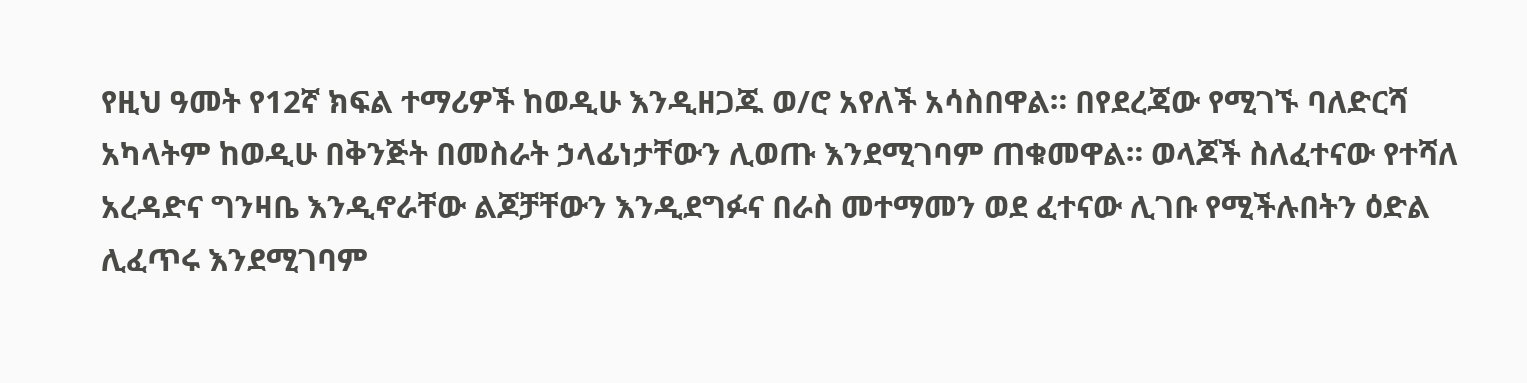የዚህ ዓመት የ12ኛ ክፍል ተማሪዎች ከወዲሁ እንዲዘጋጁ ወ/ሮ አየለች አሳስበዋል። በየደረጃው የሚገኙ ባለድርሻ አካላትም ከወዲሁ በቅንጅት በመስራት ኃላፊነታቸውን ሊወጡ እንደሚገባም ጠቁመዋል። ወላጆች ስለፈተናው የተሻለ አረዳድና ግንዛቤ እንዲኖራቸው ልጆቻቸውን እንዲደግፉና በራስ መተማመን ወደ ፈተናው ሊገቡ የሚችሉበትን ዕድል ሊፈጥሩ እንደሚገባም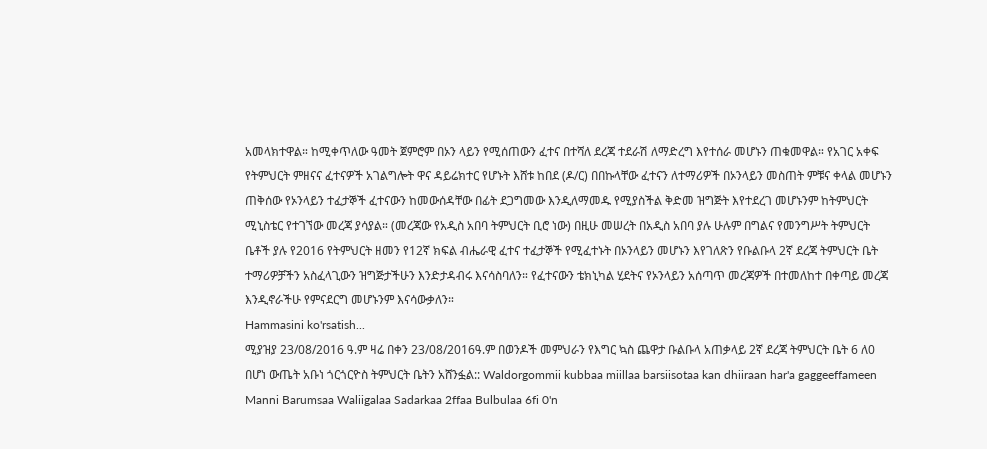አመላክተዋል። ከሚቀጥለው ዓመት ጀምሮም በኦን ላይን የሚሰጠውን ፈተና በተሻለ ደረጃ ተደራሽ ለማድረግ እየተሰራ መሆኑን ጠቁመዋል። የአገር አቀፍ የትምህርት ምዘናና ፈተናዎች አገልግሎት ዋና ዳይሬክተር የሆኑት እሸቱ ከበደ (ዶ/ር) በበኩላቸው ፈተናን ለተማሪዎች በኦንላይን መስጠት ምቹና ቀላል መሆኑን ጠቅሰው የኦንላይን ተፈታኞች ፈተናውን ከመውሰዳቸው በፊት ደጋግመው እንዲለማመዱ የሚያስችል ቅድመ ዝግጅት እየተደረገ መሆኑንም ከትምህርት ሚኒስቴር የተገኘው መረጃ ያሳያል። (መረጃው የአዲስ አበባ ትምህርት ቢሮ ነው) በዚሁ መሠረት በአዲስ አበባ ያሉ ሁሉም በግልና የመንግሥት ትምህርት ቤቶች ያሉ የ2016 የትምህርት ዘመን የ12ኛ ክፍል ብሔራዊ ፈተና ተፈታኞች የሚፈተኑት በኦንላይን መሆኑን እየገለጽን የቡልቡላ 2ኛ ደረጃ ትምህርት ቤት ተማሪዎቻችን አስፈላጊውን ዝግጅታችሁን እንድታዳብሩ እናሳስባለን። የፈተናውን ቴክኒካል ሂደትና የኦንላይን አሰጣጥ መረጃዎች በተመለከተ በቀጣይ መረጃ እንዲኖራችሁ የምናደርግ መሆኑንም እናሳውቃለን።
Hammasini ko'rsatish...
ሚያዝያ 23/08/2016 ዓ.ም ዛሬ በቀን 23/08/2016ዓ.ም በወንዶች መምህራን የእግር ኳስ ጨዋታ ቡልቡላ አጠቃላይ 2ኛ ደረጃ ትምህርት ቤት 6 ለ0 በሆነ ውጤት አቡነ ጎርጎርዮስ ትምህርት ቤትን አሸንፏል:: Waldorgommii kubbaa miillaa barsiisotaa kan dhiiraan har'a gaggeeffameen Manni Barumsaa Waliigalaa Sadarkaa 2ffaa Bulbulaa 6fi 0'n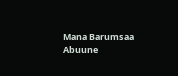Mana Barumsaa Abuune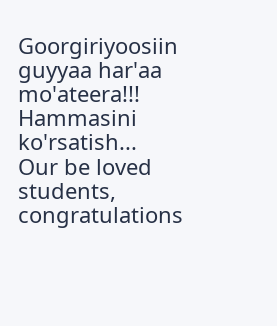Goorgiriyoosiin guyyaa har'aa mo'ateera!!!
Hammasini ko'rsatish...
Our be loved students, congratulations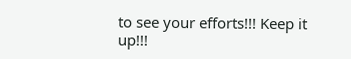to see your efforts!!! Keep it up!!!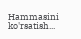Hammasini ko'rsatish...